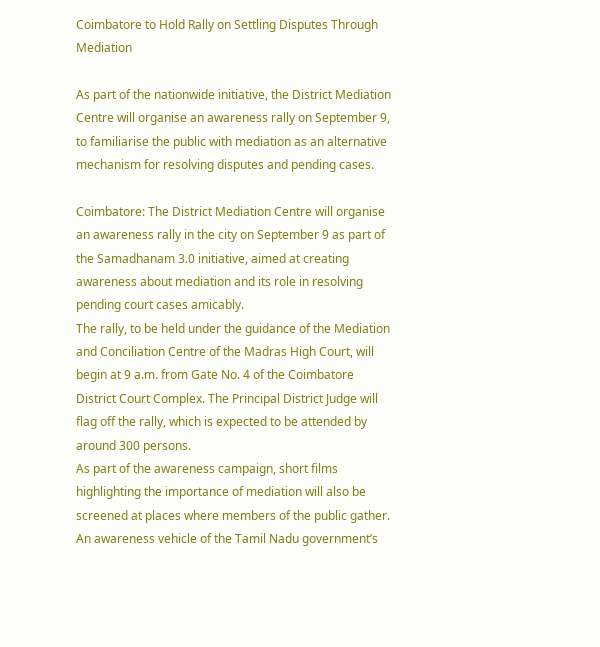Coimbatore to Hold Rally on Settling Disputes Through Mediation

As part of the nationwide initiative, the District Mediation Centre will organise an awareness rally on September 9, to familiarise the public with mediation as an alternative mechanism for resolving disputes and pending cases.

Coimbatore: The District Mediation Centre will organise an awareness rally in the city on September 9 as part of the Samadhanam 3.0 initiative, aimed at creating awareness about mediation and its role in resolving pending court cases amicably.
The rally, to be held under the guidance of the Mediation and Conciliation Centre of the Madras High Court, will begin at 9 a.m. from Gate No. 4 of the Coimbatore District Court Complex. The Principal District Judge will flag off the rally, which is expected to be attended by around 300 persons.
As part of the awareness campaign, short films highlighting the importance of mediation will also be screened at places where members of the public gather.
An awareness vehicle of the Tamil Nadu government’s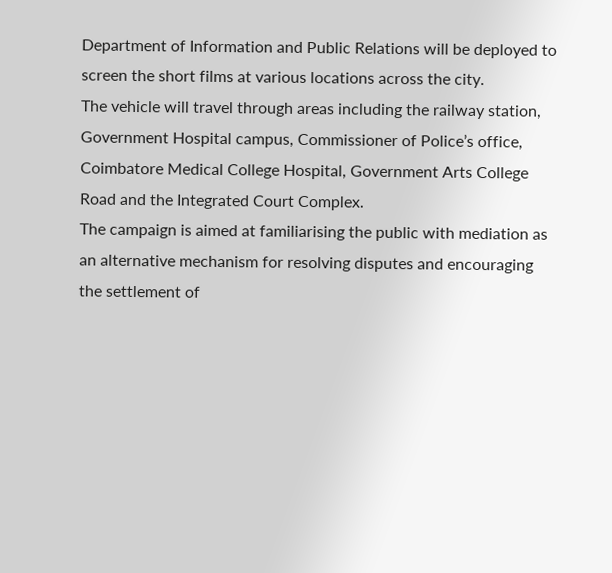Department of Information and Public Relations will be deployed to screen the short films at various locations across the city.
The vehicle will travel through areas including the railway station, Government Hospital campus, Commissioner of Police’s office, Coimbatore Medical College Hospital, Government Arts College Road and the Integrated Court Complex.
The campaign is aimed at familiarising the public with mediation as an alternative mechanism for resolving disputes and encouraging the settlement of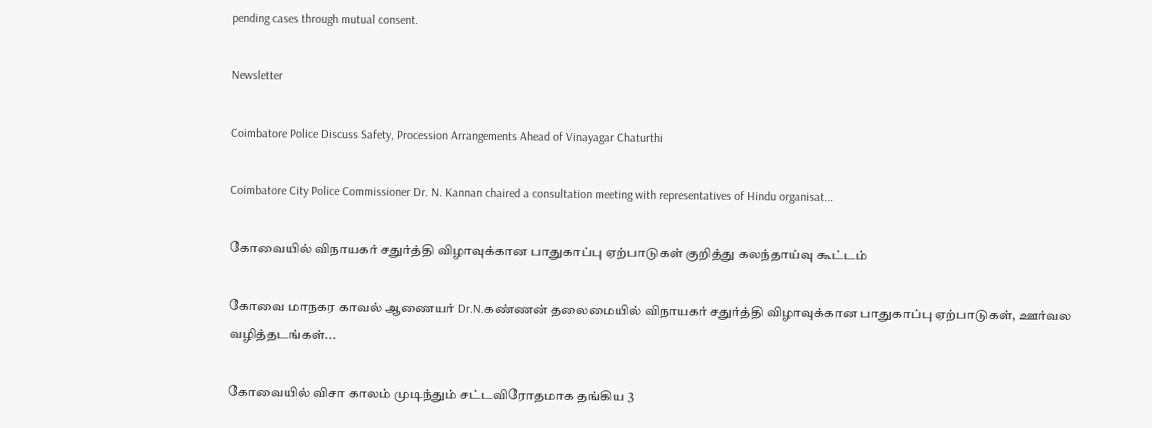pending cases through mutual consent.

Newsletter

Coimbatore Police Discuss Safety, Procession Arrangements Ahead of Vinayagar Chaturthi

Coimbatore City Police Commissioner Dr. N. Kannan chaired a consultation meeting with representatives of Hindu organisat...

கோவையில் விநாயகர் சதுர்த்தி விழாவுக்கான பாதுகாப்பு ஏற்பாடுகள் குறித்து கலந்தாய்வு கூட்டம்

கோவை மாநகர காவல் ஆணையர் Dr.N.கண்ணன் தலைமையில் விநாயகர் சதுர்த்தி விழாவுக்கான பாதுகாப்பு ஏற்பாடுகள், ஊர்வல வழித்தடங்கள்...

கோவையில் விசா காலம் முடிந்தும் சட்டவிரோதமாக தங்கிய 3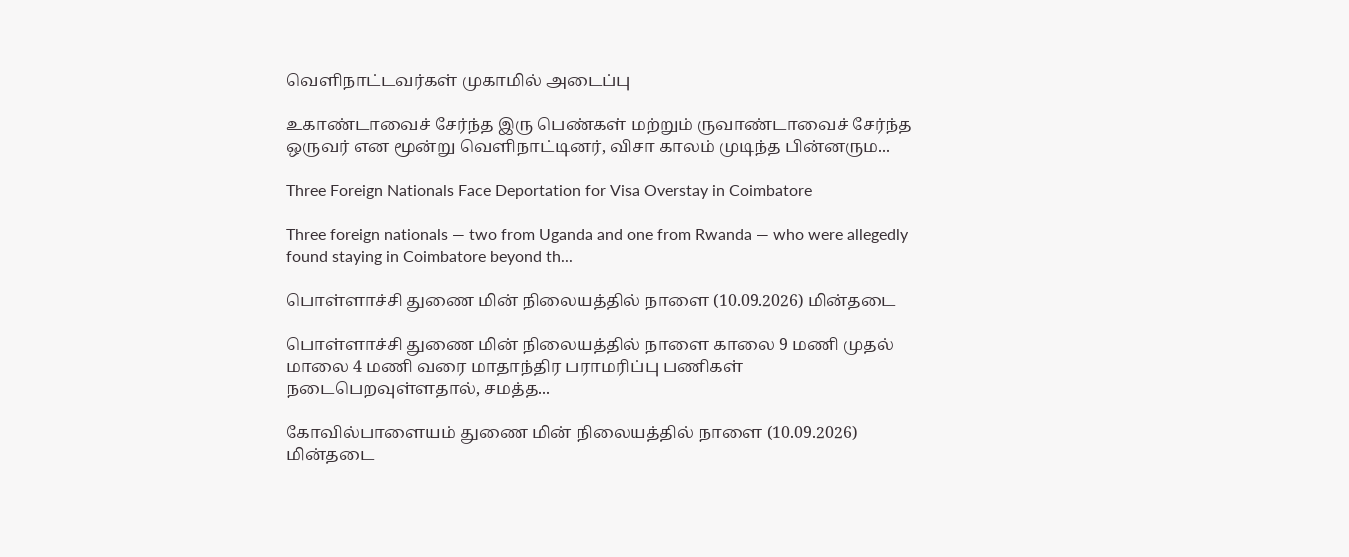வெளிநாட்டவர்கள் முகாமில் அடைப்பு

உகாண்டாவைச் சேர்ந்த இரு பெண்கள் மற்றும் ருவாண்டாவைச் சேர்ந்த ஒருவர் என மூன்று வெளிநாட்டினர், விசா காலம் முடிந்த பின்னரும...

Three Foreign Nationals Face Deportation for Visa Overstay in Coimbatore

Three foreign nationals — two from Uganda and one from Rwanda — who were allegedly found staying in Coimbatore beyond th...

பொள்ளாச்சி துணை மின் நிலையத்தில் நாளை (10.09.2026) மின்தடை

பொள்ளாச்சி துணை மின் நிலையத்தில் நாளை காலை 9 மணி முதல் மாலை 4 மணி வரை மாதாந்திர பராமரிப்பு பணிகள் நடைபெறவுள்ளதால், சமத்த...

கோவில்பாளையம் துணை மின் நிலையத்தில் நாளை (10.09.2026) மின்தடை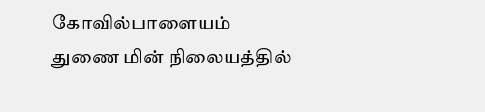கோவில்பாளையம் துணை மின் நிலையத்தில்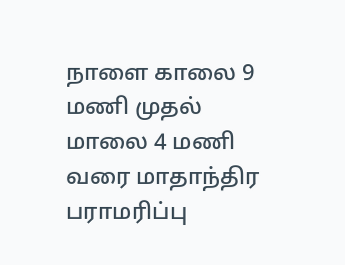நாளை காலை 9 மணி முதல் மாலை 4 மணி வரை மாதாந்திர பராமரிப்பு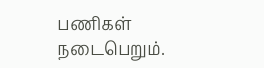பணிகள் நடைபெறும்.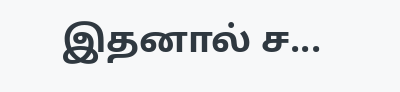இதனால் ச...